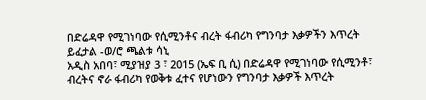በድሬዳዋ የሚገነባው የሲሚንቶና ብረት ፋብሪካ የግንባታ እቃዎችን እጥረት ይፈታል -ወ/ሮ ጫልቱ ሳኒ
አዲስ አበባ፣ ሚያዝያ 3 ፣ 2015 (ኤፍ ቢ ሲ) በድሬዳዋ የሚገነባው የሲሚንቶ፣ ብረትና ኖራ ፋብሪካ የወቅቱ ፈተና የሆነውን የግንባታ እቃዎች እጥረት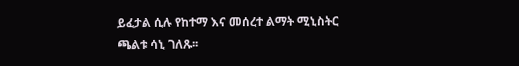ይፈታል ሲሉ የከተማ እና መሰረተ ልማት ሚኒስትር ጫልቱ ሳኒ ገለጹ፡፡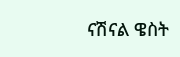ናሽናል ዌስት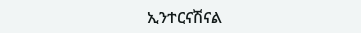ኢንተርናሽናል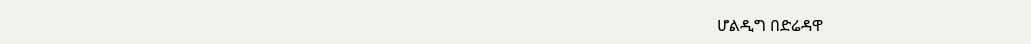ሆልዲግ በድሬዳዋ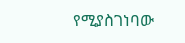የሚያስገነባው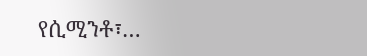የሲሚንቶ፣…